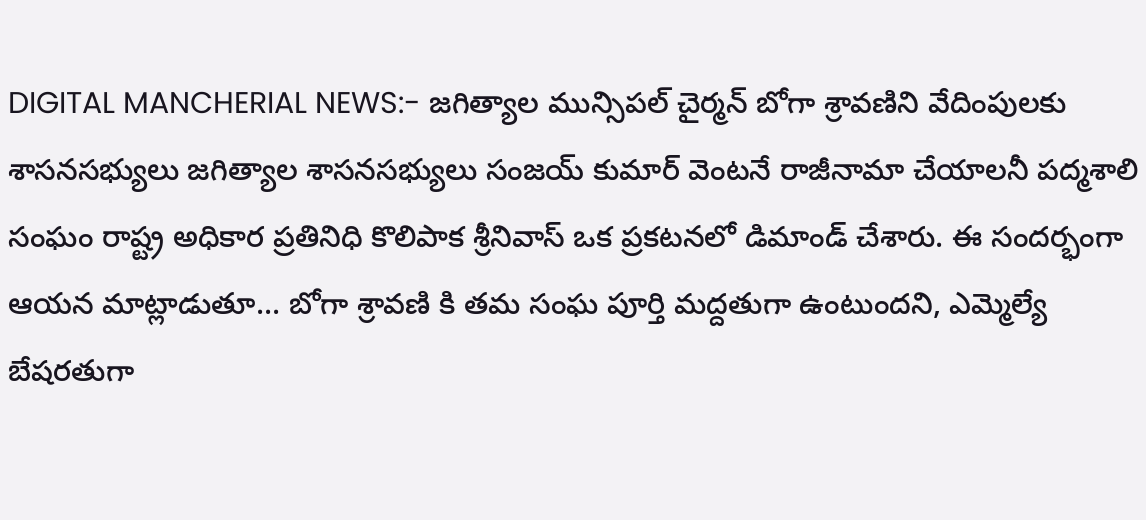DIGITAL MANCHERIAL NEWS:- జగిత్యాల మున్సిపల్ చైర్మన్ బోగా శ్రావణిని వేదింపులకు శాసనసభ్యులు జగిత్యాల శాసనసభ్యులు సంజయ్ కుమార్ వెంటనే రాజీనామా చేయాలనీ పద్మశాలి సంఘం రాష్ట్ర అధికార ప్రతినిధి కొలిపాక శ్రీనివాస్ ఒక ప్రకటనలో డిమాండ్ చేశారు. ఈ సందర్భంగా ఆయన మాట్లాడుతూ... బోగా శ్రావణి కి తమ సంఘ పూర్తి మద్దతుగా ఉంటుందని, ఎమ్మెల్యే బేషరతుగా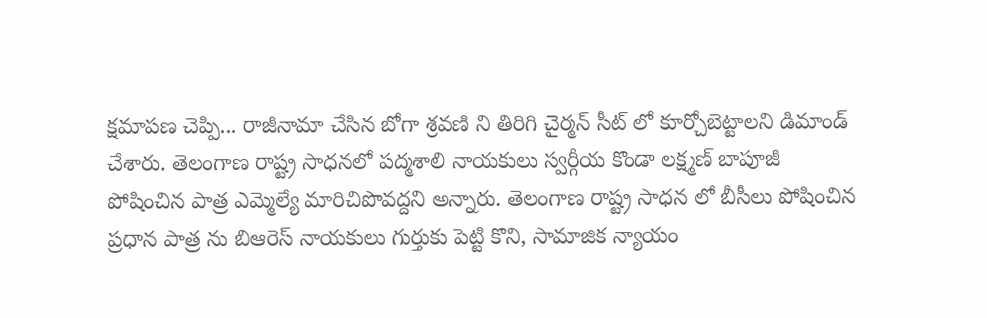క్షమాపణ చెప్పి... రాజీనామా చేసిన బోగా శ్రవణి ని తిరిగి చైర్మన్ సీట్ లో కూర్చోబెట్టాలని డిమాండ్ చేశారు. తెలంగాణ రాష్ట్ర సాధనలో పద్మశాలి నాయకులు స్వర్గీయ కొండా లక్ష్మణ్ బాపూజీ పోషించిన పాత్ర ఎమ్మెల్యే మారిచిపొవద్దని అన్నారు. తెలంగాణ రాష్ట్ర సాధన లో బీసీలు పోషించిన ప్రధాన పాత్ర ను బిఆరెస్ నాయకులు గుర్తుకు పెట్టి కొని, సామాజిక న్యాయం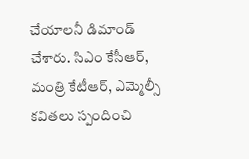చేయాలనీ డిమాండ్ చేశారు. సిఎం కేసీఆర్, మంత్రి కేటీఆర్, ఎమ్మెల్సీ కవితలు స్పందించి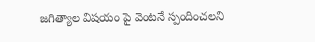జగిత్యాల విషయం పై వెంటనే స్పందించలని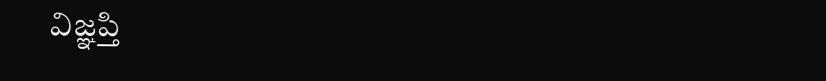విజ్ఞప్తి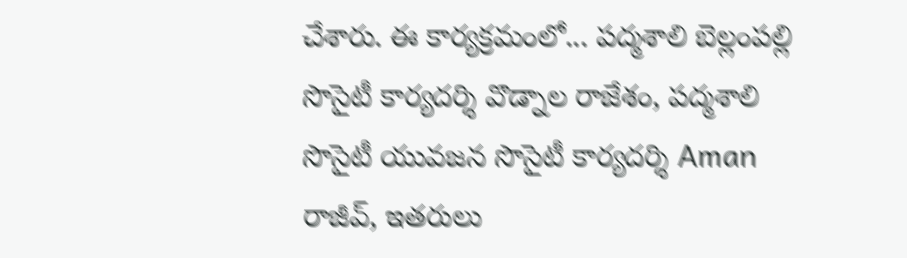చేశారు. ఈ కార్యక్రమంలో... పద్మశాలి బెల్లంపల్లి సొసైటీ కార్యదర్శి వొడ్నాల రాజేశం, పద్మశాలి సొసైటీ యువజన సొసైటీ కార్యదర్శి Aman రాజీవ్, ఇతరులు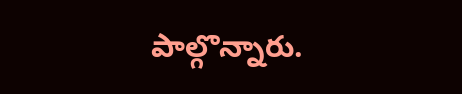పాల్గొన్నారు.